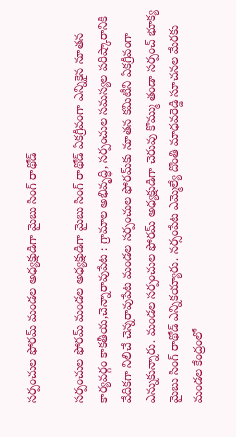సర్పంచుల ఫోరమ్ మండ‌ల‌ అధ్యక్షుడిగా మైబు సింగ్ రాథోడ్

సర్పంచుల ఫోరమ్ మండ‌ల‌ అధ్యక్షుడిగా మైబు సింగ్ రాథోడ్ ఏకగ్రీవంగా ఎన్నికైన నూతన కార్యవర్గం కాకతీయ,చెన్నారావుపేట : గ్రామాల అభివృద్ధి, సర్పంచుల సమస్యల పరిష్కారానికి వేదికగా నిలిచే చెన్నరావుపేట మండల సర్పంచుల ఫోరమ్‌కు నూతన కమిటీని ఏకగ్రీవంగా ఎన్నుకున్నారు. మండల సర్పంచుల ఫోరమ్ అధ్యక్షుడిగా చెరువు కొమ్ము తండా సర్పంచ్ భూక్య మైబు సింగ్ రాథోడ్ ఎన్నికయ్యారు. నర్సంపేట ఎమ్మెల్యే దొంతి మాధవరెడ్డి సూచనల మేరకు మండల కేంద్రంలో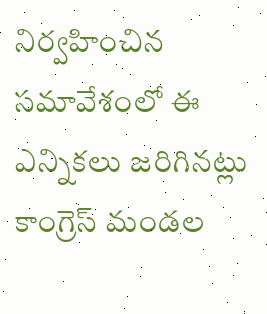నిర్వహించిన సమావేశంలో ఈ ఎన్నికలు జరిగినట్లు కాంగ్రెస్ మండల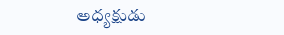అధ్యక్షుడు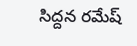సిద్దన రమేష్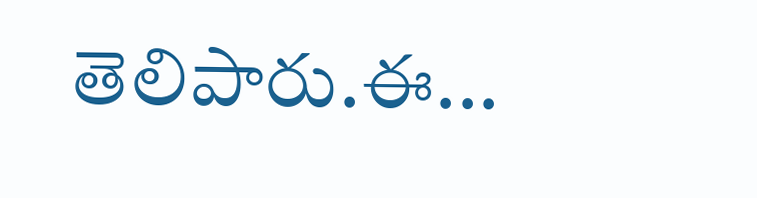తెలిపారు.ఈ...